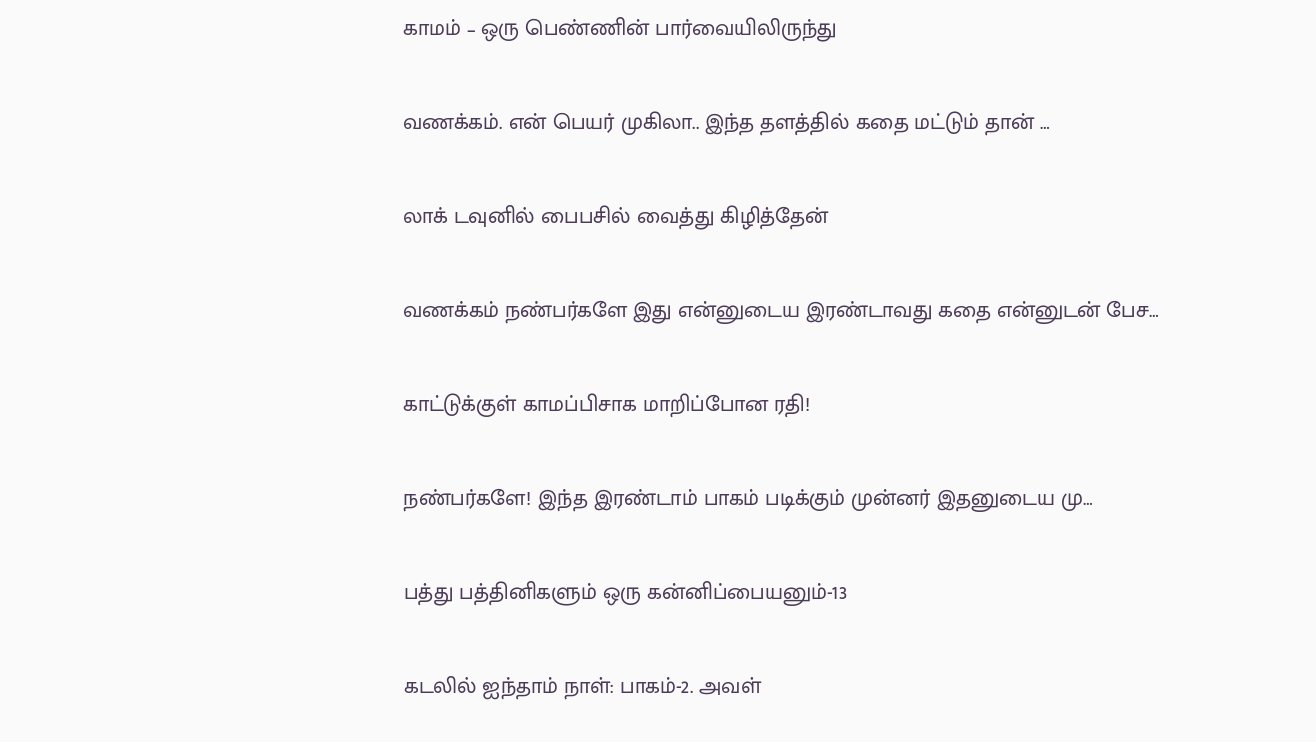காமம் – ஒரு பெண்ணின் பார்வையிலிருந்து

வணக்கம். என் பெயர் முகிலா.. இந்த தளத்தில் கதை மட்டும் தான் …

லாக் டவுனில் பைபசில் வைத்து கிழித்தேன்

வணக்கம் நண்பர்களே இது என்னுடைய இரண்டாவது கதை என்னுடன் பேச…

காட்டுக்குள் காமப்பிசாக மாறிப்போன ரதி!

நண்பர்களே! இந்த இரண்டாம் பாகம் படிக்கும் முன்னர் இதனுடைய மு…

பத்து பத்தினிகளும் ஒரு கன்னிப்பையனும்-13

கடலில் ஐந்தாம் நாள்: பாகம்-2. அவள்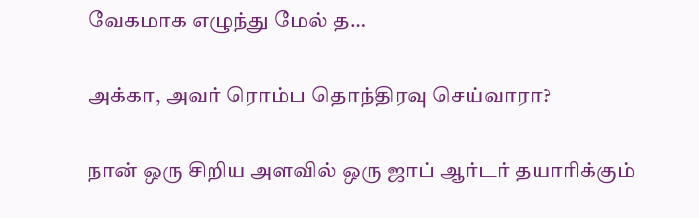வேகமாக எழுந்து மேல் த…

அக்கா, அவர் ரொம்ப தொந்திரவு செய்வாரா?

நான் ஒரு சிறிய அளவில் ஒரு ஜாப் ஆர்டர் தயாரிக்கும்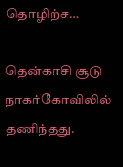தொழிற்ச…

தென்காசி சூடு நாகர்கோவிலில் தணிந்தது.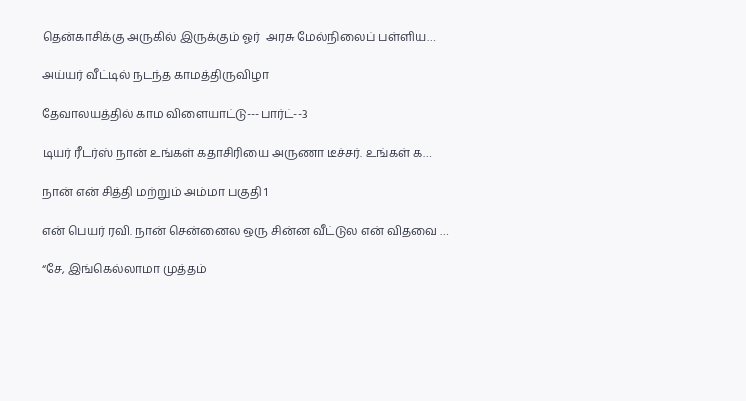தென்காசிக்கு அருகில் இருக்கும் ஓர்  அரசு மேல்நிலைப் பள்ளிய…

அய்யர் வீட்டில் நடந்த காமத்திருவிழா

தேவாலயத்தில் காம விளையாட்டு---பார்ட்--3

டியர் ரீடர்ஸ் நான் உங்கள் கதாசிரியை அருணா டீச்சர். உங்கள் க…

நான் என் சித்தி மற்றும் அம்மா பகுதி 1

என் பெயர் ரவி. நான் சென்னைல ஒரு சின்ன வீட்டுல என் விதவை …

“சே, இங்கெல்லாமா முத்தம்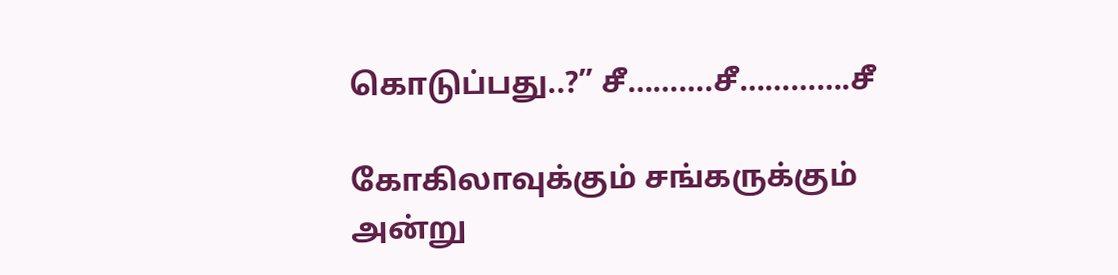கொடுப்பது..?” சீ……….சீ………….சீ

கோகிலாவுக்கும் சங்கருக்கும் அன்று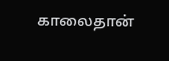காலைதான்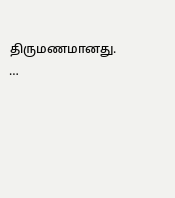திருமணமானது. …